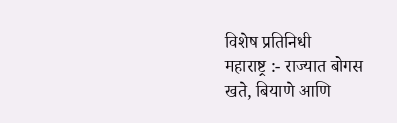विशेष प्रतिनिधी
महाराष्ट्र :- राज्यात बोगस खते, बियाणे आणि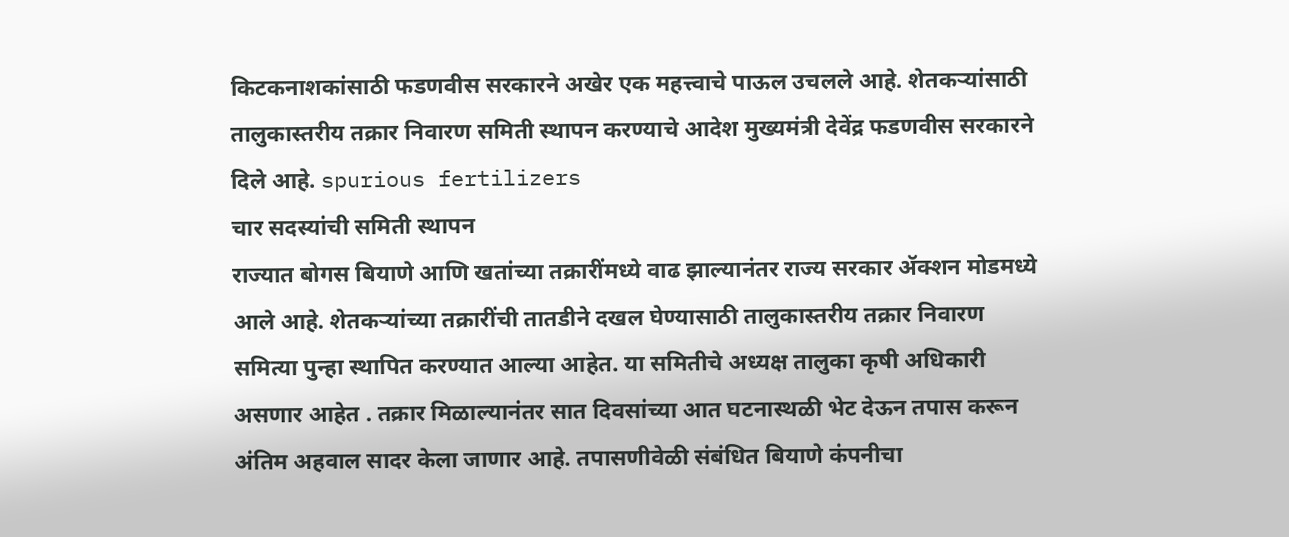किटकनाशकांसाठी फडणवीस सरकारने अखेर एक महत्त्वाचे पाऊल उचलले आहे. शेतकऱ्यांसाठी तालुकास्तरीय तक्रार निवारण समिती स्थापन करण्याचे आदेश मुख्यमंत्री देवेंद्र फडणवीस सरकारने दिले आहे. spurious fertilizers
चार सदस्यांची समिती स्थापन
राज्यात बोगस बियाणे आणि खतांच्या तक्रारींमध्ये वाढ झाल्यानंतर राज्य सरकार ॲक्शन मोडमध्ये आले आहे. शेतकऱ्यांच्या तक्रारींची तातडीने दखल घेण्यासाठी तालुकास्तरीय तक्रार निवारण समित्या पुन्हा स्थापित करण्यात आल्या आहेत. या समितीचे अध्यक्ष तालुका कृषी अधिकारी असणार आहेत . तक्रार मिळाल्यानंतर सात दिवसांच्या आत घटनास्थळी भेट देऊन तपास करून अंतिम अहवाल सादर केला जाणार आहे. तपासणीवेळी संबंधित बियाणे कंपनीचा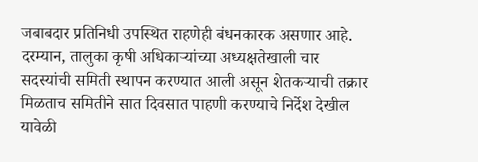जबाबदार प्रतिनिधी उपस्थित राहणेही बंधनकारक असणार आहे.
दरम्यान, तालुका कृषी अधिकाऱ्यांच्या अध्यक्षतेखाली चार सदस्यांची समिती स्थापन करण्यात आली असून शेतकऱ्याची तक्रार मिळताच समितीने सात दिवसात पाहणी करण्याचे निर्देश देखील यावेळी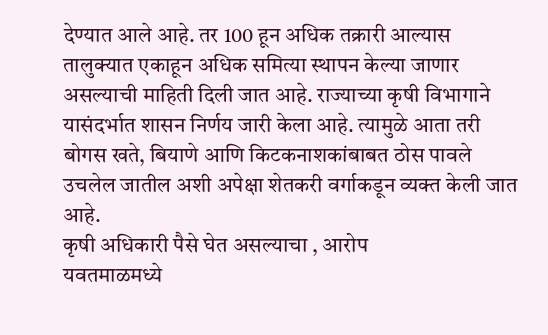देण्यात आले आहे. तर 100 हून अधिक तक्रारी आल्यास तालुक्यात एकाहून अधिक समित्या स्थापन केल्या जाणार असल्याची माहिती दिली जात आहे. राज्याच्या कृषी विभागाने यासंदर्भात शासन निर्णय जारी केला आहे. त्यामुळे आता तरी बोगस खते, बियाणे आणि किटकनाशकांबाबत ठोस पावले उचलेल जातील अशी अपेक्षा शेतकरी वर्गाकडून व्यक्त केली जात आहे.
कृषी अधिकारी पैसे घेत असल्याचा , आरोप
यवतमाळमध्ये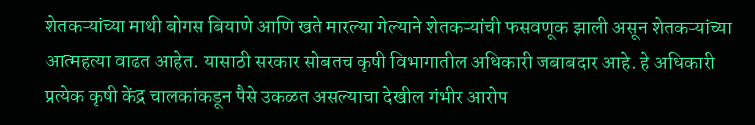शेतकऱ्यांच्या माथी बोगस बियाणे आणि खते मारल्या गेल्याने शेतकऱ्यांची फसवणूक झाली असून शेतकऱ्यांच्या आत्महत्या वाढत आहेत. यासाठी सरकार सोबतच कृषी विभागातील अधिकारी जबाबदार आहे. हे अधिकारी प्रत्येक कृषी केंद्र चालकांकडून पैसे उकळत असल्याचा देखील गंभीर आरोप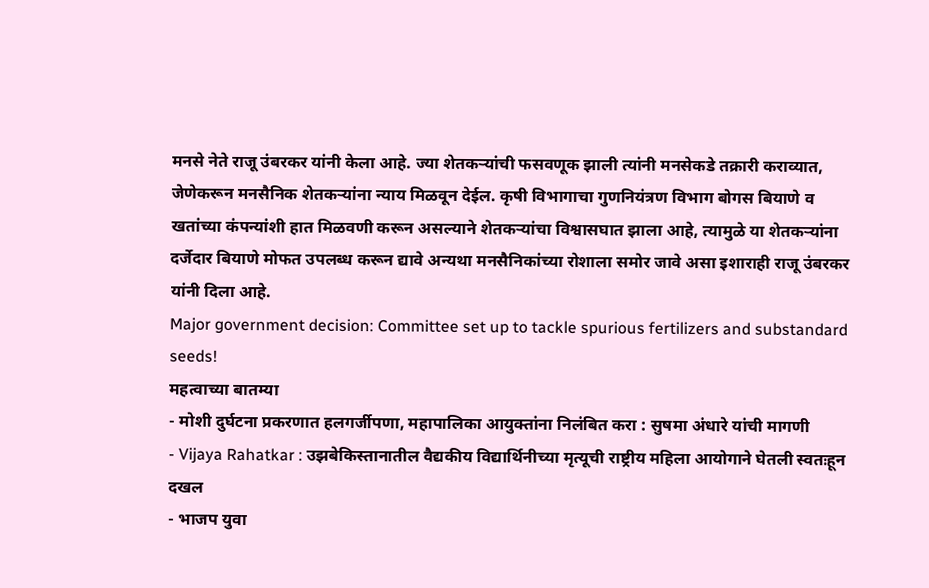मनसे नेते राजू उंबरकर यांनी केला आहे. ज्या शेतकऱ्यांची फसवणूक झाली त्यांनी मनसेकडे तक्रारी कराव्यात, जेणेकरून मनसैनिक शेतकऱ्यांना न्याय मिळवून देईल. कृषी विभागाचा गुणनियंत्रण विभाग बोगस बियाणे व खतांच्या कंपन्यांशी हात मिळवणी करून असल्याने शेतकऱ्यांचा विश्वासघात झाला आहे, त्यामुळे या शेतकऱ्यांना दर्जेदार बियाणे मोफत उपलब्ध करून द्यावे अन्यथा मनसैनिकांच्या रोशाला समोर जावे असा इशाराही राजू उंबरकर यांनी दिला आहे.
Major government decision: Committee set up to tackle spurious fertilizers and substandard seeds!
महत्वाच्या बातम्या
- मोशी दुर्घटना प्रकरणात हलगर्जीपणा, महापालिका आयुक्तांना निलंबित करा : सुषमा अंधारे यांची मागणी
- Vijaya Rahatkar : उझबेकिस्तानातील वैद्यकीय विद्यार्थिनीच्या मृत्यूची राष्ट्रीय महिला आयोगाने घेतली स्वतःहून दखल
- भाजप युवा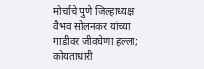मोर्चाचे पुणे जिल्हाध्यक्ष वैभव सोलनकर यांच्या गाडीवर जीवघेणा हल्ला; कोयताधारी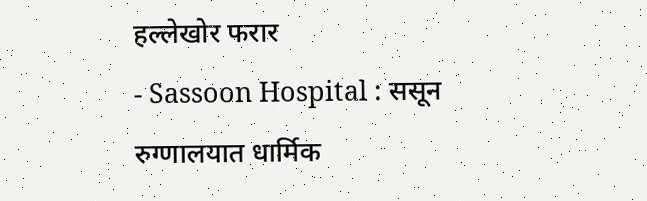हल्लेखोर फरार
- Sassoon Hospital : ससून रुग्णालयात धार्मिक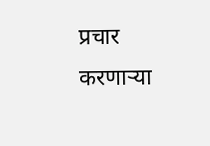प्रचार करणाऱ्या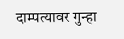दाम्पत्यावर गुन्हा